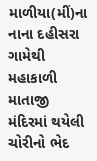માળીયા(મીં)ના નાના દહીસરા ગામેથી મહાકાળી માતાજી મંદિરમાં થયેલી ચોરીનો ભેદ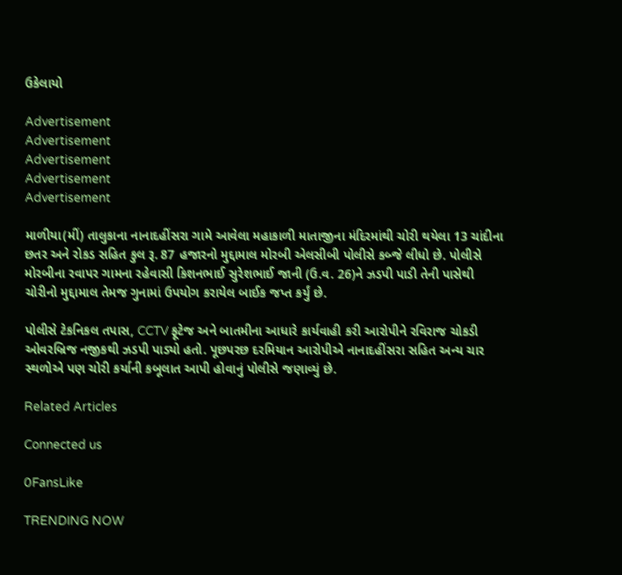ઉકેલાયો

Advertisement
Advertisement
Advertisement
Advertisement
Advertisement

માળીયા(મીં) તાલુકાના નાનાદહીંસરા ગામે આવેલા મહાકાળી માતાજીના મંદિરમાંથી ચોરી થયેલા 13 ચાંદીના છતર અને રોકડ સહિત કુલ રૂ. 87 હજારનો મુદ્દામાલ મોરબી એલસીબી પોલીસે કબ્જે લીધો છે. પોલીસે મોરબીના રવાપર ગામના રહેવાસી કિશનભાઈ સુરેશભાઈ જાની (ઉ.વ. 26)ને ઝડપી પાડી તેની પાસેથી ચોરીનો મુદ્દામાલ તેમજ ગુનામાં ઉપયોગ કરાયેલ બાઈક જપ્ત કર્યું છે.

પોલીસે ટેકનિકલ તપાસ, CCTV ફૂટેજ અને બાતમીના આધારે કાર્યવાહી કરી આરોપીને રવિરાજ ચોકડી ઓવરબ્રિજ નજીકથી ઝડપી પાડ્યો હતો. પૂછપરછ દરમિયાન આરોપીએ નાનાદહીંસરા સહિત અન્ય ચાર સ્થળોએ પણ ચોરી કર્યાની કબૂલાત આપી હોવાનું પોલીસે જણાવ્યું છે.

Related Articles

Connected us

0FansLike

TRENDING NOW